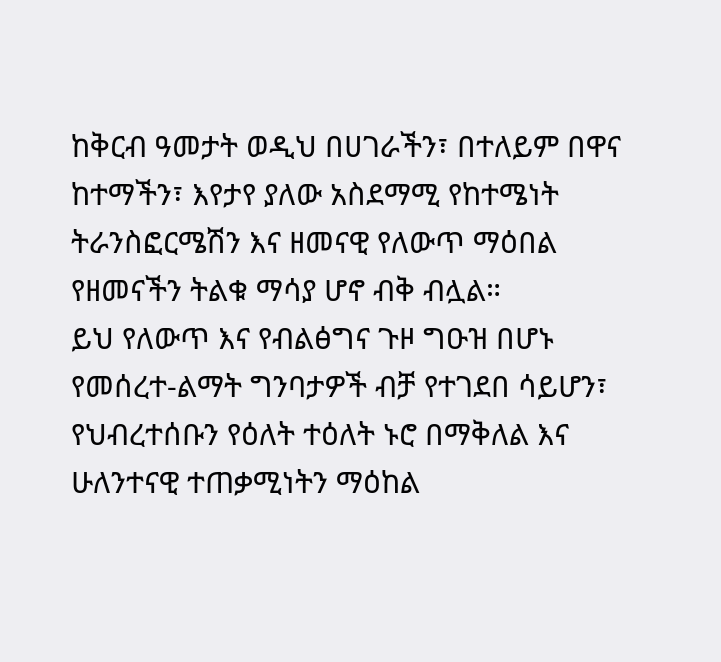ከቅርብ ዓመታት ወዲህ በሀገራችን፣ በተለይም በዋና ከተማችን፣ እየታየ ያለው አስደማሚ የከተሜነት ትራንስፎርሜሽን እና ዘመናዊ የለውጥ ማዕበል የዘመናችን ትልቁ ማሳያ ሆኖ ብቅ ብሏል።
ይህ የለውጥ እና የብልፅግና ጉዞ ግዑዝ በሆኑ የመሰረተ-ልማት ግንባታዎች ብቻ የተገደበ ሳይሆን፣ የህብረተሰቡን የዕለት ተዕለት ኑሮ በማቅለል እና ሁለንተናዊ ተጠቃሚነትን ማዕከል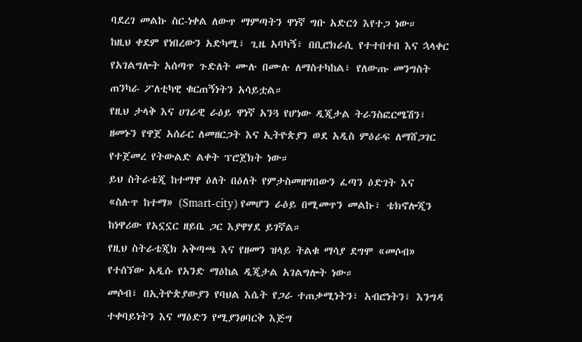ባደረገ መልኩ ስር-ነቀል ለውጥ ማምጣትን ዋነኛ ግቡ አድርጎ እየተጋ ነው።
ከዚህ ቀደም የነበረውን አድካሚ፣ ጊዜ አባካኝ፣ በቢሮክራሲ የተተበተበ እና ኋላቀር የአገልግሎት አሰጣጥ ጉድለት ሙሉ በሙሉ ለማስተካከል፣ የለውጡ መንግስት ጠንካራ ፖለቲካዊ ቁርጠኝነትን አሳይቷል።
የዚህ ታላቅ እና ሀገራዊ ራዕይ ዋነኛ አንጓ የሆነው ዲጂታል ትራንስፎርሜሽን፣ ዘመኑን የዋጀ አሰራር ለመዘርጋት እና ኢትዮጵያን ወደ አዲስ ምዕራፍ ለማሸጋገር የተጀመረ የትውልድ ልቀት ፕሮጀክት ነው።
ይህ ስትራቴጂ ከተማዋ ዕለት በዕለት የምታስመዘግበውን ፈጣን ዕድገት እና «ስሉጥ ከተማ» (Smart-city) የመሆን ራዕይ በሚመጥን መልኩ፣ ቴክኖሎጂን ከነዋሪው የአኗኗር ዘይቤ ጋር እያዋሃደ ይገኛል።
የዚህ ስትራቴጂክ አቅጣጫ እና የዘመን ዝላይ ትልቁ ማሳያ ደግሞ «መሶብ» የተሰኘው አዲሱ የአንድ ማዕከል ዲጂታል አገልግሎት ነው።
መሶብ፣ በኢትዮጵያውያን የባህል እሴት የጋራ ተጠቃሚነትን፣ አብሮነትን፣ እንግዳ ተቀባይነትን እና ማዕድን የሚያንፀባርቅ እጅግ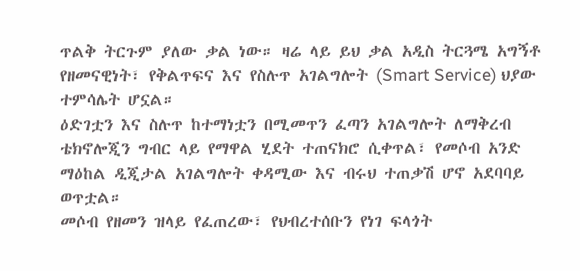ጥልቅ ትርጉም ያለው ቃል ነው። ዛሬ ላይ ይህ ቃል አዲስ ትርጓሜ አግኝቶ የዘመናዊነት፣ የቅልጥፍና እና የስሉጥ አገልግሎት (Smart Service) ህያው ተምሳሌት ሆኗል።
ዕድገቷን እና ስሉጥ ከተማነቷን በሚመጥን ፈጣን አገልግሎት ለማቅረብ ቴክኖሎጂን ግብር ላይ የማዋል ሂደት ተጠናክሮ ሲቀጥል፣ የመሶብ አንድ ማዕከል ዲጂታል አገልግሎት ቀዳሚው እና ብሩህ ተጠቃሽ ሆኖ አደባባይ ወጥቷል።
መሶብ የዘመን ዝላይ የፈጠረው፣ የህብረተሰቡን የነገ ፍላጎት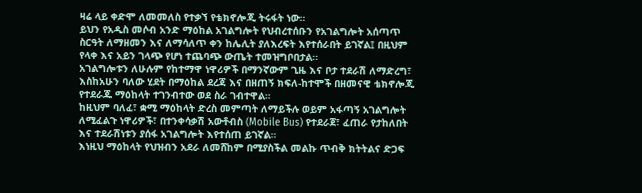ዛሬ ላይ ቀድሞ ለመመለስ የተቃኘ የቴክኖሎጂ ትሩፋት ነው።
ይህን የአዲስ መሶብ አንድ ማዕከል አገልግሎት የህብረተሰቡን የአገልግሎት አሰጣጥ ስርዓት ለማዘመን እና ለማሳለጥ ቀን ከሌሊት ያለእረፍት እየተሰራበት ይገኛል፤ በዚህም የላቀ እና አይን ገላጭ የሆነ ተጨባጭ ውጤት ተመዝግቦበታል፡፡
አገልግሎቱን ለሁሉም የከተማዋ ነዋሪዎች በማንኛውም ጊዜ እና ቦታ ተደራሽ ለማድረግ፣ እስከአሁን ባለው ሂደት በማዕከል ደረጃ እና በዘጠኝ ክፍለ-ከተሞች በዘመናዊ ቴክኖሎጂ የተደራጁ ማዕከላት ተገንብተው ወደ ስራ ገብተዋል።
ከዚህም ባለፈ፣ ቋሚ ማዕከላት ድረስ መምጣት ለማይችሉ ወይም አፋጣኝ አገልግሎት ለሚፈልጉ ነዋሪዎች፣ በተንቀሳቃሽ አውቶብስ (Mobile Bus) የተደራጀ፣ ፈጠራ የታከለበት እና ተደራሽነቱን ያሰፋ አገልግሎት እየተሰጠ ይገኛል።
እነዚህ ማዕከላት የህዝብን አደራ ለመሸከም በሚያስችል መልኩ ጥብቅ ክትትልና ድጋፍ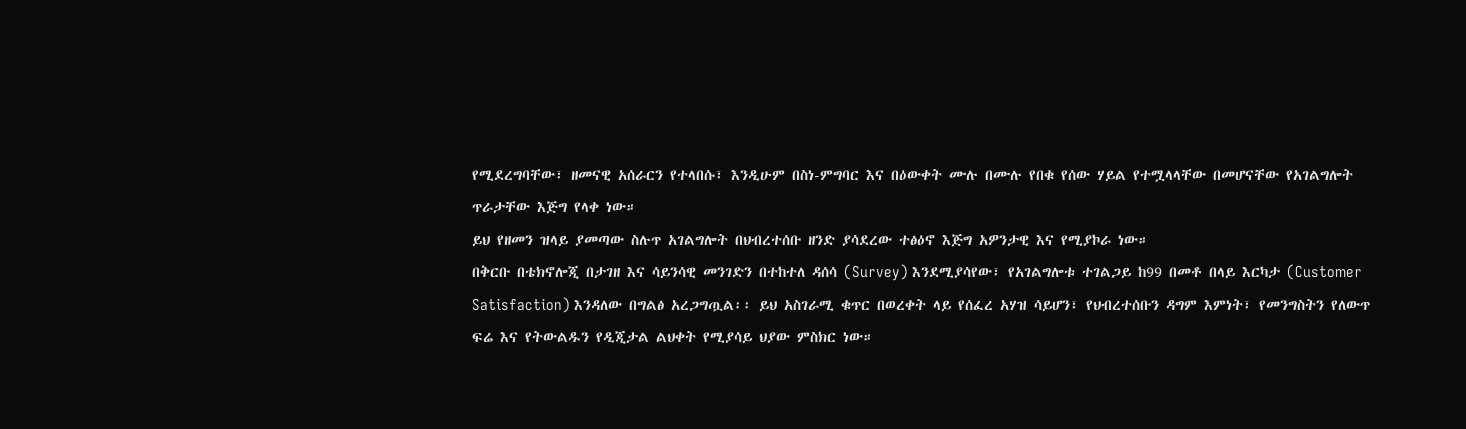የሚደረግባቸው፣ ዘመናዊ አሰራርን የተላበሱ፣ እንዲሁም በስነ-ምግባር እና በዕውቀት ሙሉ በሙሉ የበቁ የሰው ሃይል የተሟላላቸው በመሆናቸው የአገልግሎት ጥራታቸው እጅግ የላቀ ነው።
ይህ የዘመን ዝላይ ያመጣው ስሉጥ አገልግሎት በህብረተሰቡ ዘንድ ያሳደረው ተፅዕኖ እጅግ አዎንታዊ እና የሚያኮራ ነው።
በቅርቡ በቴክኖሎጂ በታገዘ እና ሳይንሳዊ መንገድን በተከተለ ዳሰሳ (Survey) እንደሚያሳየው፣ የአገልግሎቱ ተገልጋይ ከ99 በመቶ በላይ እርካታ (Customer Satisfaction) እንዳለው በግልፅ አረጋግጧል፡፡ ይህ አስገራሚ ቁጥር በወረቀት ላይ የሰፈረ አሃዝ ሳይሆን፣ የህብረተሰቡን ዳግም እምነት፣ የመንግስትን የለውጥ ፍሬ እና የትውልዱን የዲጂታል ልህቀት የሚያሳይ ህያው ምስክር ነው።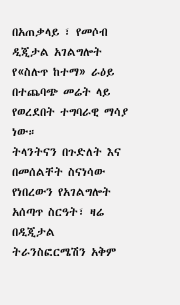በአጠቃላይ ፣ የመሶብ ዲጂታል አገልግሎት የ«ስሉጥ ከተማ» ራዕይ በተጨባጭ መሬት ላይ የወረደበት ተግባራዊ ማሳያ ነው።
ትላንትናን በጉድለት እና በመሰልቸት ስናነሳው የነበረውን የአገልግሎት አሰጣጥ ስርዓት፣ ዛሬ በዲጂታል ትራንስፎርሜሽን አቅም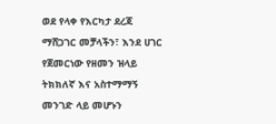ወደ የላቀ የእርካታ ደረጃ ማሸጋገር መቻላችን፣ እንደ ሀገር የጀመርነው የዘመን ዝላይ ትክክለኛ እና አስተማማኝ መንገድ ላይ መሆኑን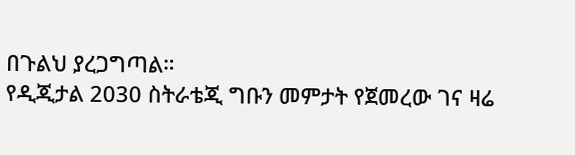በጉልህ ያረጋግጣል።
የዲጂታል 2030 ስትራቴጂ ግቡን መምታት የጀመረው ገና ዛሬ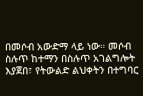በመሶብ አውድማ ላይ ነው። መሶብ ስሉጥ ከተማን በስሉጥ አገልግሎት እያጀበ፣ የትውልድ ልህቀትን በተግባር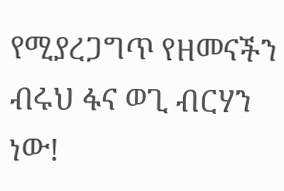የሚያረጋግጥ የዘመናችን ብሩህ ፋና ወጊ ብርሃን ነው!